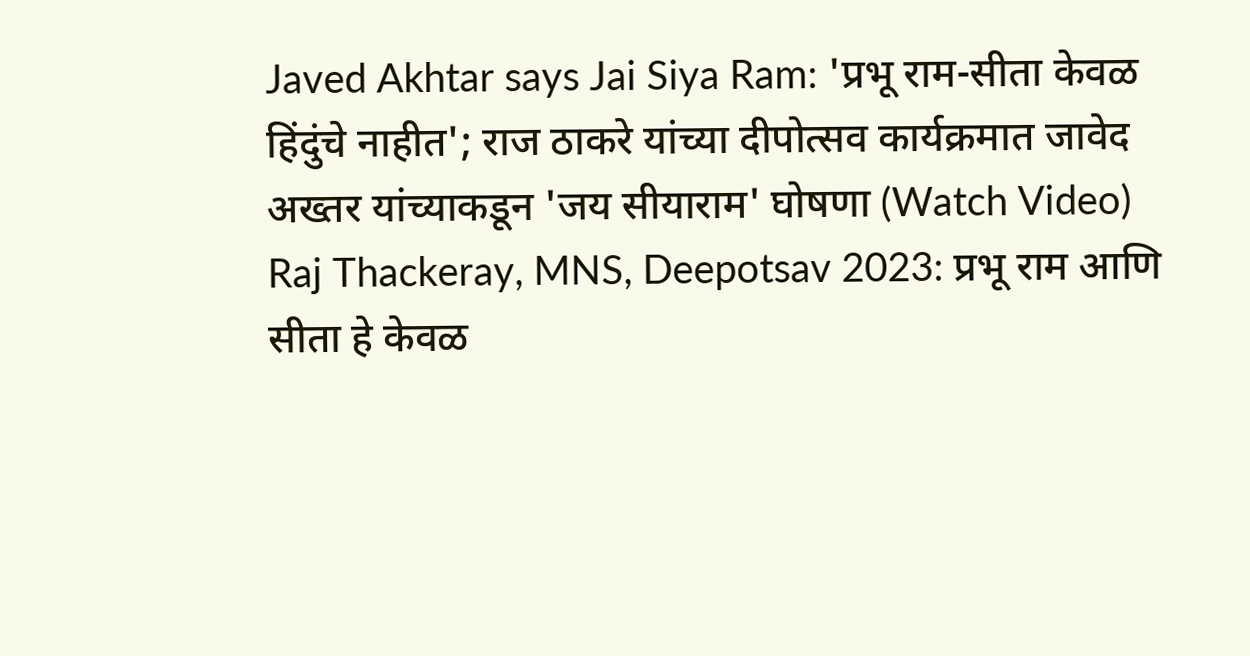Javed Akhtar says Jai Siya Ram: 'प्रभू राम-सीता केवळ हिंदुंचे नाहीत'; राज ठाकरे यांच्या दीपोत्सव कार्यक्रमात जावेद अख्तर यांच्याकडून 'जय सीयाराम' घोषणा (Watch Video)
Raj Thackeray, MNS, Deepotsav 2023: प्रभू राम आणि सीता हे केवळ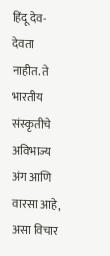हिंदू देव-देवता नाहीत. ते भारतीय संस्कृतीचे अविभाज्य अंग आणि वारसा आहे, असा विचार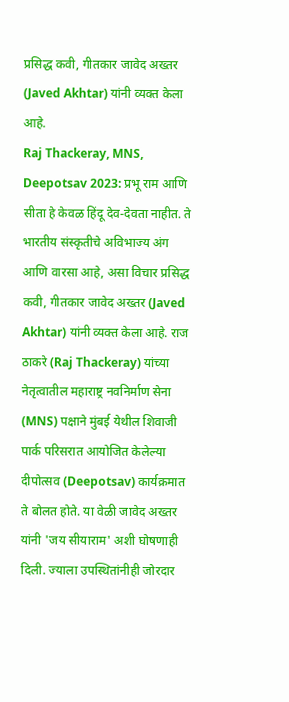प्रसिद्ध कवी, गीतकार जावेद अख्तर (Javed Akhtar) यांनी व्यक्त केला आहे.
Raj Thackeray, MNS, Deepotsav 2023: प्रभू राम आणि सीता हे केवळ हिंदू देव-देवता नाहीत. ते भारतीय संस्कृतीचे अविभाज्य अंग आणि वारसा आहे, असा विचार प्रसिद्ध कवी, गीतकार जावेद अख्तर (Javed Akhtar) यांनी व्यक्त केला आहे. राज ठाकरे (Raj Thackeray) यांच्या नेतृत्वातील महाराष्ट्र नवनिर्माण सेना (MNS) पक्षाने मुंबई येथील शिवाजी पार्क परिसरात आयोजित केलेल्या दीपोत्सव (Deepotsav) कार्यक्रमात ते बोलत होते. या वेळी जावेद अख्तर यांनी 'जय सीयाराम' अशी घोषणाही दिली. ज्याला उपस्थितांनीही जोरदार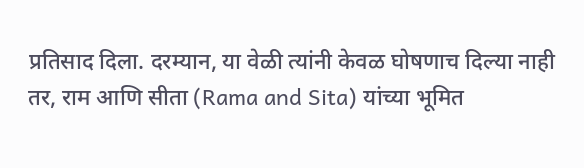प्रतिसाद दिला. दरम्यान, या वेळी त्यांनी केवळ घोषणाच दिल्या नाही तर, राम आणि सीता (Rama and Sita) यांच्या भूमित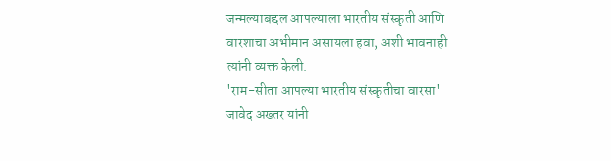जन्मल्याबद्दल आपल्याला भारतीय संस्कृती आणि वारशाचा अभीमान असायला हवा, अशी भावनाही त्यांनी व्यक्त केली.
'राम-सीता आपल्या भारतीय संस्कृतीचा वारसा'
जावेद अख्तर यांनी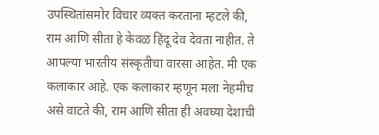उपस्थितांसमोर विचार व्यक्त करताना म्हटले की, राम आणि सीता हे केवळ हिंदू देव देवता नाहीत. ते आपल्या भारतीय संस्कृतीचा वारसा आहेत. मी एक कलाकार आहे. एक कलाकार म्हणून मला नेहमीच असे वाटते की, राम आणि सीता ही अवघ्या देशाची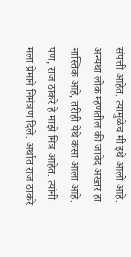संपत्ती आहेत. त्यामुळेच मी इथे आलो आहे. अन्यथा लोक म्हणतील की जावेद अख्तर हा नास्तिक आहे, तरीही येथे कसा आला आहे. पण, राज ठाकरे हे माझे मित्र आहेत. त्यांनी मला प्रेमाने निमंत्रण दिले. अर्थात राज ठाकरे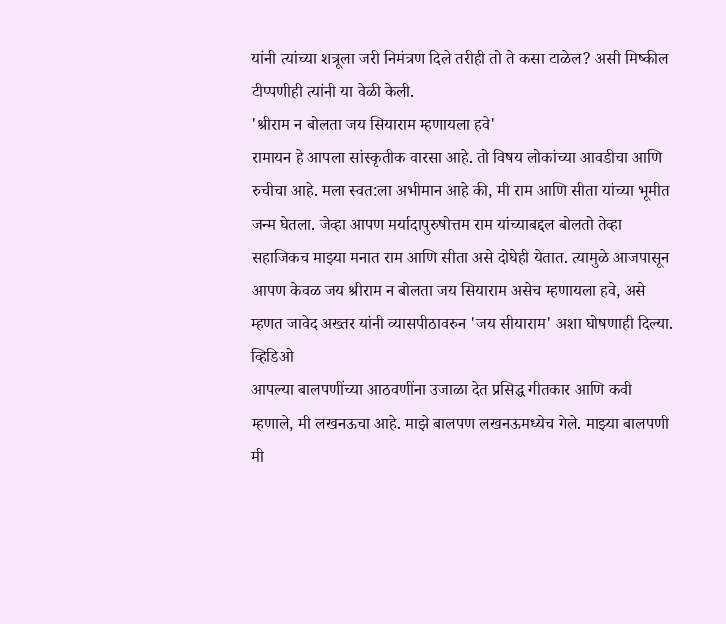यांनी त्यांच्या शत्रूला जरी निमंत्रण दिले तरीही तो ते कसा टाळेल? असी मिष्कील टीप्पणीही त्यांनी या वेळी केली.
'श्रीराम न बोलता जय सियाराम म्हणायला हवे'
रामायन हे आपला सांस्कृतीक वारसा आहे. तो विषय लोकांच्या आवडीचा आणि रुचीचा आहे. मला स्वत:ला अभीमान आहे की, मी राम आणि सीता यांच्या भूमीत जन्म घेतला. जेव्हा आपण मर्यादापुरुषोत्तम राम यांच्याबद्दल बोलतो तेव्हा सहाजिकच माझ्या मनात राम आणि सीता असे दोघेही येतात. त्यामुळे आजपासून आपण केवळ जय श्रीराम न बोलता जय सियाराम असेच म्हणायला हवे, असे म्हणत जावेद अख्तर यांनी व्यासपीठावरुन 'जय सीयाराम' अशा घोषणाही दिल्या.
व्हिडिओ
आपल्या बालपणींच्या आठवणींना उजाळा देत प्रसिद्ध गीतकार आणि कवी म्हणाले, मी लखनऊचा आहे. माझे बालपण लखनऊमध्येच गेले. माझ्या बालपणी मी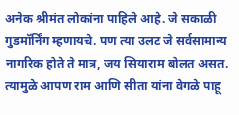अनेक श्रीमंत लोकांना पाहिले आहे. जे सकाळी गुडमॉर्निंग म्हणायचे. पण त्या उलट जे सर्वसामान्य नागरिक होते ते मात्र, जय सियाराम बोलत असत. त्यामुळे आपण राम आणि सीता यांना वेगळे पाहू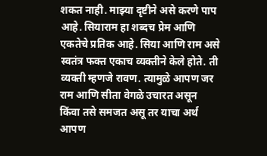शकत नाही. माझ्या दृष्टीने असे करणे पाप आहे. सियाराम हा शब्दच प्रेम आणि एकतेचे प्रतिक आहे. सिया आणि राम असे स्वतंत्र फक्त एकाच व्यक्तीने केले होते. ती व्यक्ती म्हणजे रावण. त्यामुळे आपण जर राम आणि सीता वेगळे उचारत असून किंवा तसे समजत असू तर याचा अर्थ आपण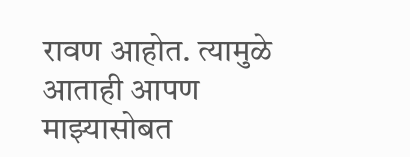रावण आहोत. त्यामुळे आताही आपण माझ्यासोबत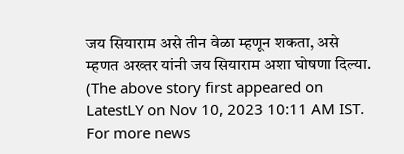जय सियाराम असे तीन वेळा म्हणून शकता, असे म्हणत अख्तर यांनी जय सियाराम अशा घोषणा दिल्या.
(The above story first appeared on LatestLY on Nov 10, 2023 10:11 AM IST. For more news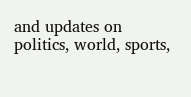and updates on politics, world, sports,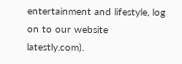entertainment and lifestyle, log on to our website latestly.com).